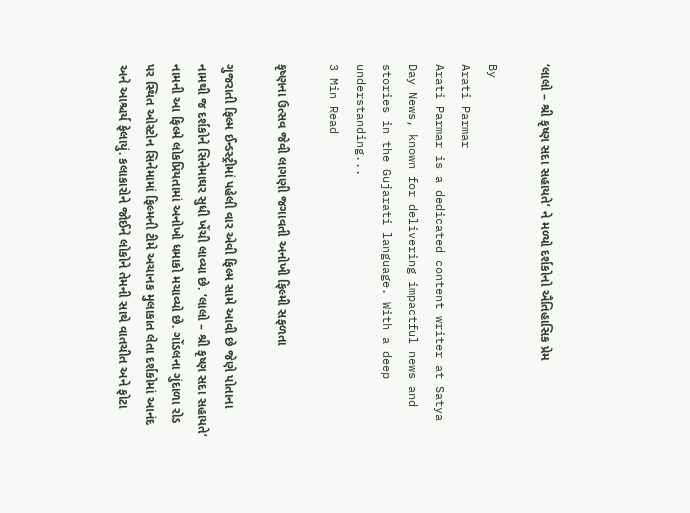‘લાલો – શ્રી કૃષ્ણ સદા સહાયતે’ ને મળ્યો દર્શકોનો ઐતિહાસિક પ્રેમ

By
Arati Parmar
Arati Parmar is a dedicated content writer at Satya Day News, known for delivering impactful news and stories in the Gujarati language. With a deep understanding...
3 Min Read

કૃષ્ણના ઉત્સવ જેવી લાગણી જગાવતી અનોખી ફિલ્મી સફળતા

ગુજરાતી ફિલ્મ ઈન્ડસ્ટ્રીમાં પહેલી વાર એવી ફિલ્મ સામે આવી છે જેણે પોતાના નામથી જ દર્શકોને સિનેમાઘર સુધી ખેંચી લાવ્યા છે. ‘લાલો – શ્રી કૃષ્ણ સદા સહાયતે’ નામની આ ફિલ્મે લોકપ્રિયતામાં અનોખો ધમાકો મચાવ્યો છે. ગોંડલના ગુંદાળા રોડ પર સ્થિત ઓસ્ટોન સિનેમામાં ફિલ્મની ટીમે અચાનક મુલાકાત લેતા દર્શકોમાં આનંદ અને આશ્ચર્ય ફેલાયું. કલાકારોને જોઈને લોકોને તેમની સાથે વાતચીત અને ફોટા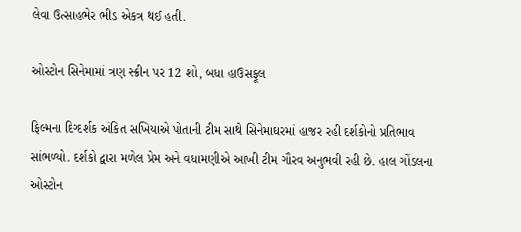લેવા ઉત્સાહભેર ભીડ એકત્ર થઈ હતી.

ઓસ્ટોન સિનેમામાં ત્રણ સ્ક્રીન પર 12 શો, બધા હાઉસફૂલ

ફિલ્મના દિગ્દર્શક અંકિત સખિયાએ પોતાની ટીમ સાથે સિનેમાઘરમાં હાજર રહી દર્શકોનો પ્રતિભાવ સાંભળ્યો. દર્શકો દ્વારા મળેલ પ્રેમ અને વધામણીએ આખી ટીમ ગૌરવ અનુભવી રહી છે. હાલ ગોંડલના ઓસ્ટોન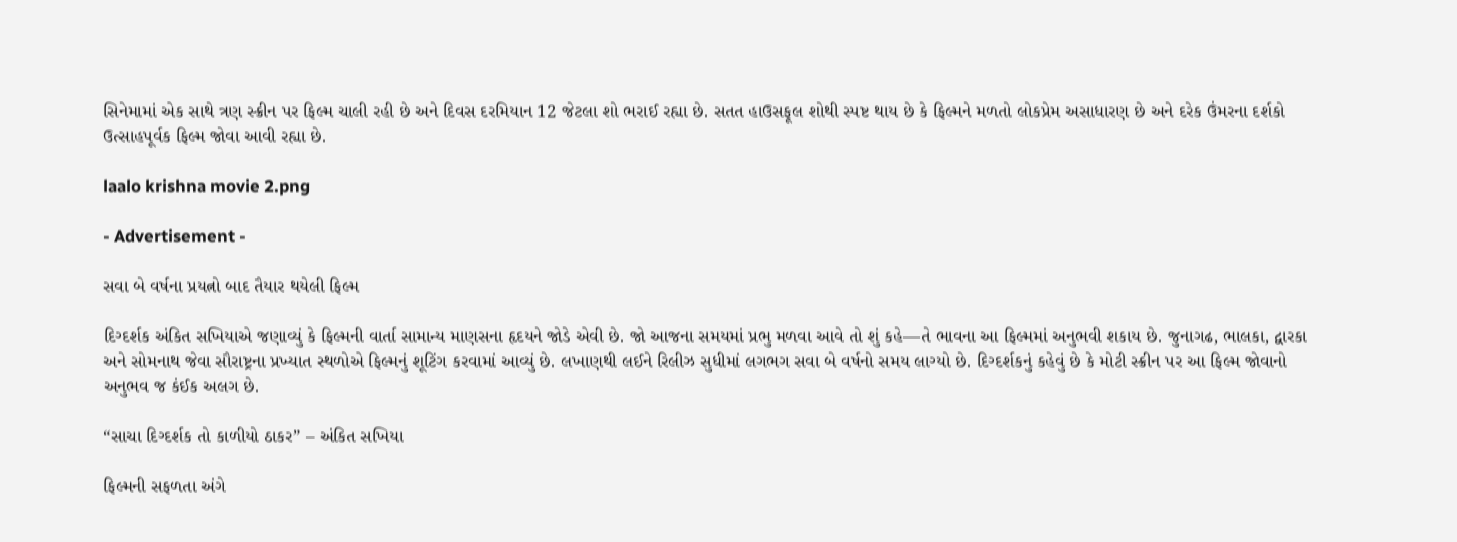સિનેમામાં એક સાથે ત્રણ સ્ક્રીન પર ફિલ્મ ચાલી રહી છે અને દિવસ દરમિયાન 12 જેટલા શો ભરાઈ રહ્યા છે. સતત હાઉસફૂલ શોથી સ્પષ્ટ થાય છે કે ફિલ્મને મળતો લોકપ્રેમ અસાધારણ છે અને દરેક ઉંમરના દર્શકો ઉત્સાહપૂર્વક ફિલ્મ જોવા આવી રહ્યા છે.

laalo krishna movie 2.png

- Advertisement -

સવા બે વર્ષના પ્રયત્નો બાદ તૈયાર થયેલી ફિલ્મ

દિગ્દર્શક અંકિત સખિયાએ જણાવ્યું કે ફિલ્મની વાર્તા સામાન્ય માણસના હૃદયને જોડે એવી છે. જો આજના સમયમાં પ્રભુ મળવા આવે તો શું કહે—તે ભાવના આ ફિલ્મમાં અનુભવી શકાય છે. જુનાગઢ, ભાલકા, દ્વારકા અને સોમનાથ જેવા સૌરાષ્ટ્રના પ્રખ્યાત સ્થળોએ ફિલ્મનું શૂટિંગ કરવામાં આવ્યું છે. લખાણથી લઈને રિલીઝ સુધીમાં લગભગ સવા બે વર્ષનો સમય લાગ્યો છે. દિગ્દર્શકનું કહેવું છે કે મોટી સ્ક્રીન પર આ ફિલ્મ જોવાનો અનુભવ જ કંઈક અલગ છે.

“સાચા દિગ્દર્શક તો કાળીયો ઠાકર” – અંકિત સખિયા

ફિલ્મની સફળતા અંગે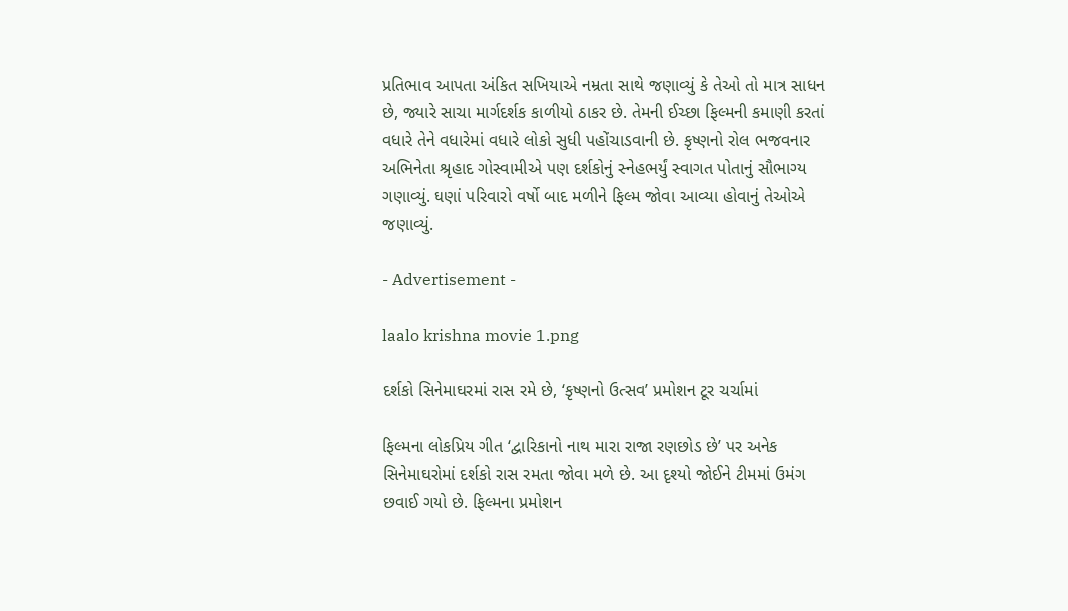પ્રતિભાવ આપતા અંકિત સખિયાએ નમ્રતા સાથે જણાવ્યું કે તેઓ તો માત્ર સાધન છે, જ્યારે સાચા માર્ગદર્શક કાળીયો ઠાકર છે. તેમની ઈચ્છા ફિલ્મની કમાણી કરતાં વધારે તેને વધારેમાં વધારે લોકો સુધી પહોંચાડવાની છે. કૃષ્ણનો રોલ ભજવનાર અભિનેતા શ્રૃહાદ ગોસ્વામીએ પણ દર્શકોનું સ્નેહભર્યું સ્વાગત પોતાનું સૌભાગ્ય ગણાવ્યું. ઘણાં પરિવારો વર્ષો બાદ મળીને ફિલ્મ જોવા આવ્યા હોવાનું તેઓએ જણાવ્યું.

- Advertisement -

laalo krishna movie 1.png

દર્શકો સિનેમાઘરમાં રાસ રમે છે, ‘કૃષ્ણનો ઉત્સવ’ પ્રમોશન ટૂર ચર્ચામાં

ફિલ્મના લોકપ્રિય ગીત ‘દ્વારિકાનો નાથ મારા રાજા રણછોડ છે’ પર અનેક સિનેમાઘરોમાં દર્શકો રાસ રમતા જોવા મળે છે. આ દૃશ્યો જોઈને ટીમમાં ઉમંગ છવાઈ ગયો છે. ફિલ્મના પ્રમોશન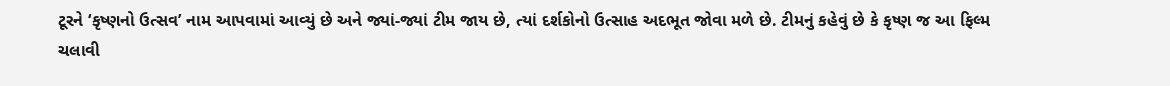ટૂરને ‘કૃષ્ણનો ઉત્સવ’ નામ આપવામાં આવ્યું છે અને જ્યાં-જ્યાં ટીમ જાય છે, ત્યાં દર્શકોનો ઉત્સાહ અદભૂત જોવા મળે છે. ટીમનું કહેવું છે કે કૃષ્ણ જ આ ફિલ્મ ચલાવી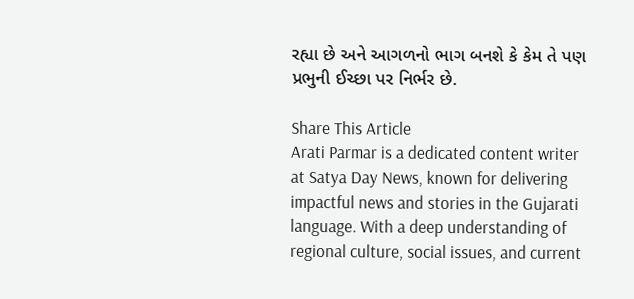રહ્યા છે અને આગળનો ભાગ બનશે કે કેમ તે પણ પ્રભુની ઈચ્છા પર નિર્ભર છે.

Share This Article
Arati Parmar is a dedicated content writer at Satya Day News, known for delivering impactful news and stories in the Gujarati language. With a deep understanding of regional culture, social issues, and current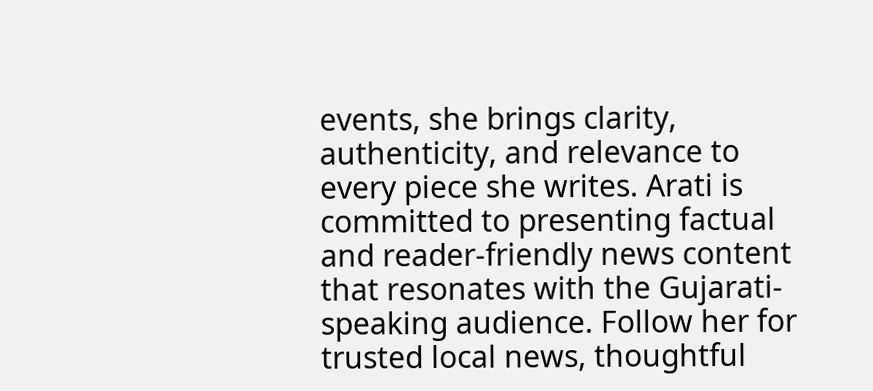events, she brings clarity, authenticity, and relevance to every piece she writes. Arati is committed to presenting factual and reader-friendly news content that resonates with the Gujarati-speaking audience. Follow her for trusted local news, thoughtful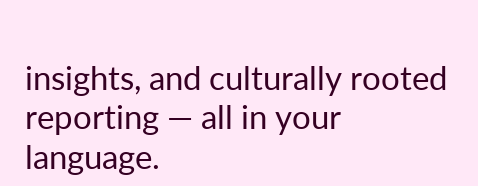insights, and culturally rooted reporting — all in your language.